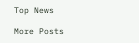Top News

More Posts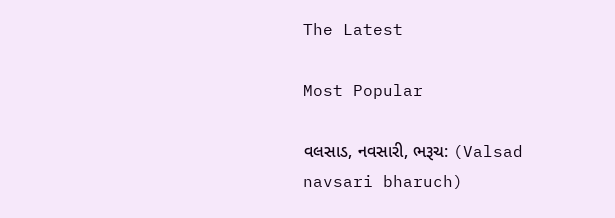The Latest

Most Popular

વલસાડ, નવસારી, ભરૂચ: (Valsad navsari bharuch)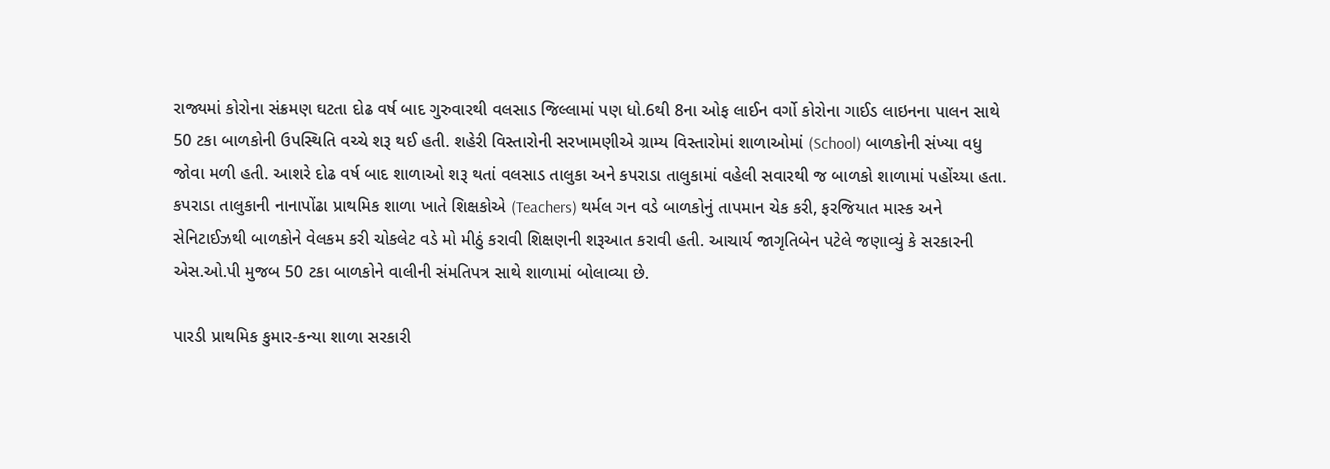રાજ્યમાં કોરોના સંક્રમણ ઘટતા દોઢ વર્ષ બાદ ગુરુવારથી વલસાડ જિલ્લામાં પણ ધો.6થી 8ના ઓફ લાઈન વર્ગો કોરોના ગાઈડ લાઇનના પાલન સાથે 50 ટકા બાળકોની ઉપસ્થિતિ વચ્ચે શરૂ થઈ હતી. શહેરી વિસ્તારોની સરખામણીએ ગ્રામ્ય વિસ્તારોમાં શાળાઓમાં (School) બાળકોની સંખ્યા વધુ જોવા મળી હતી. આશરે દોઢ વર્ષ બાદ શાળાઓ શરૂ થતાં વલસાડ તાલુકા અને કપરાડા તાલુકામાં વહેલી સવારથી જ બાળકો શાળામાં પહોંચ્યા હતા. કપરાડા તાલુકાની નાનાપોંઢા પ્રાથમિક શાળા ખાતે શિક્ષકોએ (Teachers) થર્મલ ગન વડે બાળકોનું તાપમાન ચેક કરી, ફરજિયાત માસ્ક અને સેનિટાઈઝથી બાળકોને વેલકમ કરી ચોકલેટ વડે મો મીઠું કરાવી શિક્ષણની શરૂઆત કરાવી હતી. આચાર્ય જાગૃતિબેન પટેલે જણાવ્યું કે સરકારની એસ.ઓ.પી મુજબ 50 ટકા બાળકોને વાલીની સંમતિપત્ર સાથે શાળામાં બોલાવ્યા છે.

પારડી પ્રાથમિક કુમાર-કન્યા શાળા સરકારી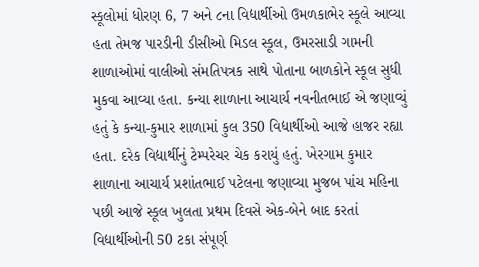સ્કૂલોમાં ધોરણ 6, 7 અને ૮ના વિદ્યાર્થીઓ ઉમળકાભેર સ્કૂલે આવ્યા હતા તેમજ પારડીની ડીસીઓ મિડલ સ્કૂલ, ઉમરસાડી ગામની શાળાઓમાં વાલીઓ સંમતિપત્રક સાથે પોતાના બાળકોને સ્કૂલ સુધી મુકવા આવ્યા હતા. કન્યા શાળાના આચાર્ય નવનીતભાઈ એ જણાવ્યું હતું કે કન્યા-કુમાર શાળામાં કુલ 350 વિદ્યાર્થીઓ આજે હાજર રહ્યા હતા. દરેક વિદ્યાર્થીનું ટેમ્પરેચર ચેક કરાયું હતું. ખેરગામ કુમાર શાળાના આચાર્ય પ્રશાંતભાઈ પટેલના જણાવ્યા મુજબ પાંચ મહિના પછી આજે સ્કૂલ ખુલતા પ્રથમ દિવસે એક-બેને બાદ કરતાં વિદ્યાર્થીઓની 50 ટકા સંપૂર્ણ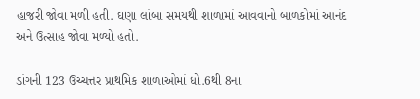હાજરી જોવા મળી હતી. ઘણા લાંબા સમયથી શાળામાં આવવાનો બાળકોમાં આનંદ અને ઉત્સાહ જોવા મળ્યો હતો.

ડાંગની 123 ઉચ્ચત્તર પ્રાથમિક શાળાઓમાં ધો.6થી 8ના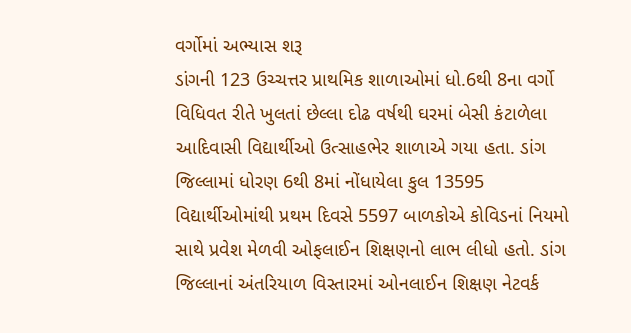વર્ગોમાં અભ્યાસ શરૂ
ડાંગની 123 ઉચ્ચત્તર પ્રાથમિક શાળાઓમાં ધો.6થી 8ના વર્ગો વિધિવત રીતે ખુલતાં છેલ્લા દોઢ વર્ષથી ઘરમાં બેસી કંટાળેલા આદિવાસી વિદ્યાર્થીઓ ઉત્સાહભેર શાળાએ ગયા હતા. ડાંગ જિલ્લામાં ધોરણ 6થી 8માં નોંધાયેલા કુલ 13595 વિદ્યાર્થીઓમાંથી પ્રથમ દિવસે 5597 બાળકોએ કોવિડનાં નિયમો સાથે પ્રવેશ મેળવી ઓફલાઈન શિક્ષણનો લાભ લીધો હતો. ડાંગ જિલ્લાનાં અંતરિયાળ વિસ્તારમાં ઓનલાઈન શિક્ષણ નેટવર્ક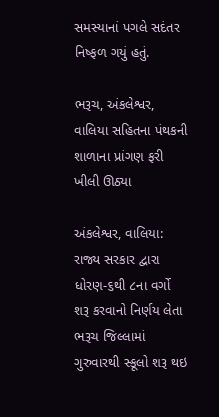સમસ્યાનાં પગલે સદંતર નિષ્ફળ ગયું હતું.

ભરૂચ, અંકલેશ્વર, વાલિયા સહિતના પંથકની શાળાના પ્રાંગણ ફરી ખીલી ઊઠ્યા

અંકલેશ્વર, વાલિયા: રાજ્ય સરકાર દ્વારા ધોરણ-૬થી ૮ના વર્ગો શરૂ કરવાનો નિર્ણય લેતા ભરૂચ જિલ્લામાં ગુરુવારથી સ્કૂલો શરૂ થઇ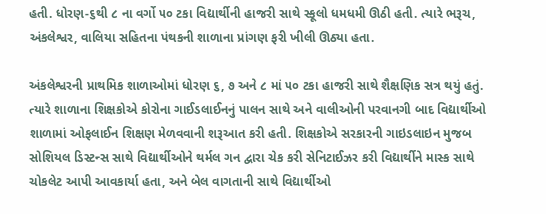હતી. ધોરણ-૬થી ૮ ના વર્ગો ૫૦ ટકા વિદ્યાર્થીની હાજરી સાથે સ્કૂલો ધમધમી ઊઠી હતી. ત્યારે ભરૂચ, અંકલેશ્વર, વાલિયા સહિતના પંથકની શાળાના પ્રાંગણ ફરી ખીલી ઊઠ્યા હતા.

અંકલેશ્વરની પ્રાથમિક શાળાઓમાં ધોરણ ૬, ૭ અને ૮ માં ૫૦ ટકા હાજરી સાથે શૈક્ષણિક સત્ર થયું હતું. ત્યારે શાળાના શિક્ષકોએ કોરોના ગાઈડલાઈનનું પાલન સાથે અને વાલીઓની પરવાનગી બાદ વિદ્યાર્થીઓ શાળામાં ઓફલાઈન શિક્ષણ મેળવવાની શરૂઆત કરી હતી. શિક્ષકોએ સરકારની ગાઇડલાઇન મુજબ સોશિયલ ડિસ્ટન્સ સાથે વિદ્યાર્થીઓને થર્મલ ગન દ્વારા ચેક કરી સેનિટાઈઝર કરી વિદ્યાર્થીને માસ્ક સાથે ચોકલેટ આપી આવકાર્યા હતા, અને બેલ વાગતાની સાથે વિદ્યાર્થીઓ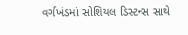વર્ગખંડમાં સોશિયલ ડિસ્ટન્સ સાથે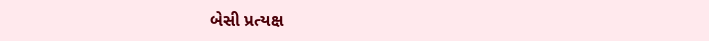બેસી પ્રત્યક્ષ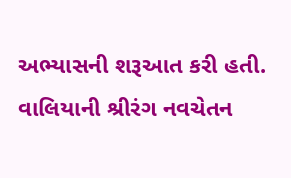અભ્યાસની શરૂઆત કરી હતી. વાલિયાની શ્રીરંગ નવચેતન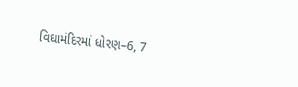વિઘામંદિરમાં ધોરણ–6, 7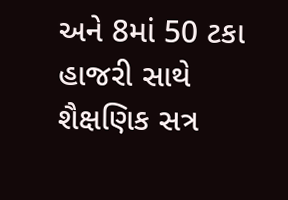અને 8માં 50 ટકા હાજરી સાથે શૈક્ષણિક સત્ર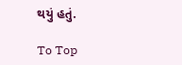થયું હતું.

To Top